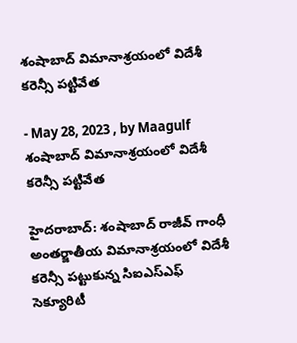శంషాబాద్ విమానాశ్రయంలో విదేశీ కరెన్సీ పట్టివేత

- May 28, 2023 , by Maagulf
శంషాబాద్ విమానాశ్రయంలో విదేశీ కరెన్సీ పట్టివేత

హైదరాబాద్: శంషాబాద్ రాజీవ్ గాంధీ అంతర్జాతీయ విమానాశ్రయంలో విదేశీ కరెన్సీ పట్టుకున్న సిఐఎస్‌ఎఫ్ సెక్యూరిటీ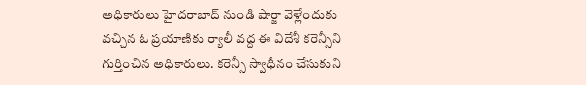అధికారులు హైదరాబాద్ నుండి షార్జా వెళ్లేందుకు వచ్చిన ఓ ప్రయాణికు ర్యాలీ వద్ద ఈ విదేశీ కరెన్సీని గుర్తించిన అధికారులు. కరెన్సీ స్వాధీనం చేసుకుని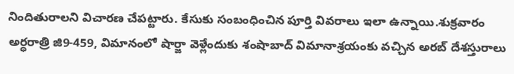నిందితురాలని విచారణ చేపట్టారు. కేసుకు సంబంధించిన పూర్తి వివరాలు ఇలా ఉన్నాయి.శుక్రవారం అర్ధరాత్రి జి9-459, విమానంలో షార్జా వెళ్లేందుకు శంషాబాద్ విమానాశ్రయంకు వచ్చిన అరబ్ దేశస్తురాలు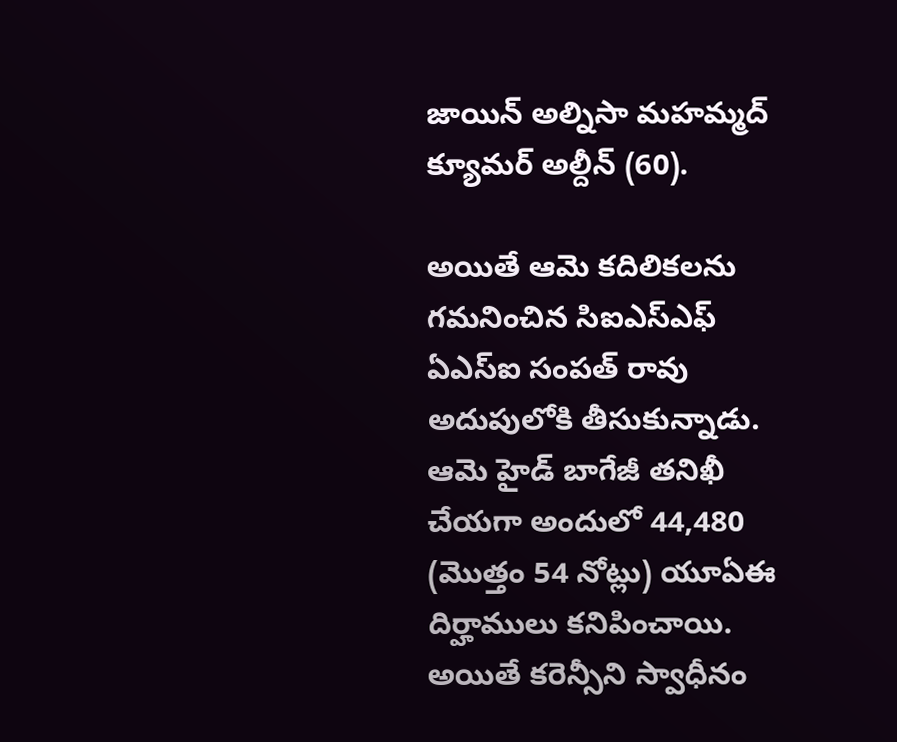జాయిన్ అల్నిసా మహమ్మద్ క్యూమర్ అల్దీన్ (60).

అయితే ఆమె కదిలికలను గమనించిన సిఐఎస్‌ఎఫ్ ఏఎస్‌ఐ సంపత్ రావు అదుపులోకి తీసుకున్నాడు. ఆమె హైడ్ బాగేజీ తనిఖీ చేయగా అందులో 44,480 (మొత్తం 54 నోట్లు) యూఏఈ దిర్హాములు కనిపించాయి. అయితే కరెన్సీని స్వాధీనం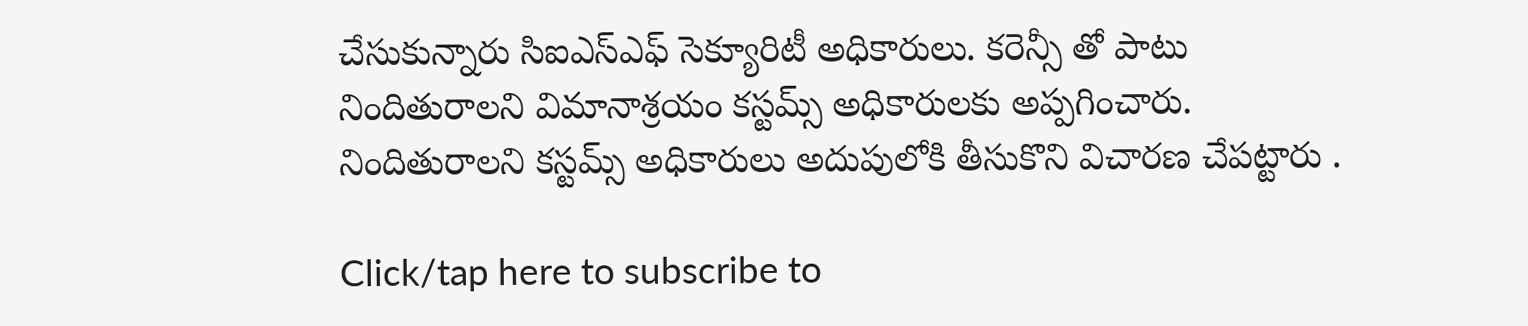చేసుకున్నారు సిఐఎస్‌ఎఫ్ సెక్యూరిటీ అధికారులు. కరెన్సీ తో పాటు నిందితురాలని విమానాశ్రయం కస్టమ్స్ అధికారులకు అప్పగించారు. నిందితురాలని కస్టమ్స్ అధికారులు అదుపులోకి తీసుకొని విచారణ చేపట్టారు .

Click/tap here to subscribe to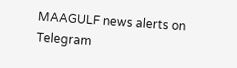MAAGULF news alerts on Telegram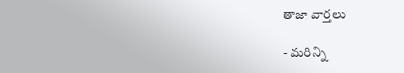తాజా వార్తలు

- మరిన్ని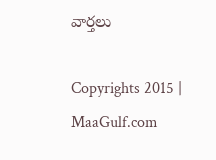వార్తలు

Copyrights 2015 | MaaGulf.com